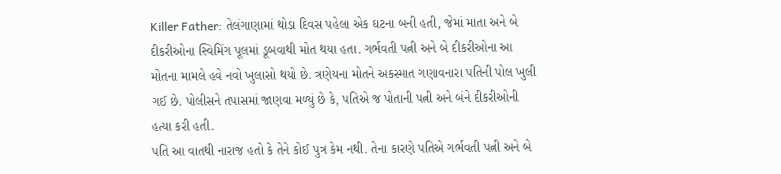Killer Father: તેલંગાણામાં થોડા દિવસ પહેલા એક ઘટના બની હતી, જેમાં માતા અને બે દીકરીઓના સ્વિમિંગ પૂલમાં ડૂબવાથી મોત થયા હતા. ગર્ભવતી પત્ની અને બે દીકરીઓના આ મોતના મામલે હવે નવો ખુલાસો થયો છે. ત્રણેયના મોતને અકસ્માત ગણાવનારા પતિની પોલ ખુલી ગઈ છે. પોલીસને તપાસમાં જાણવા મળ્યું છે કે, પતિએ જ પોતાની પત્ની અને બંને દીકરીઓની હત્યા કરી હતી.
પતિ આ વાતથી નારાજ હતો કે તેને કોઈ પુત્ર કેમ નથી. તેના કારણે પતિએ ગર્ભવતી પત્ની અને બે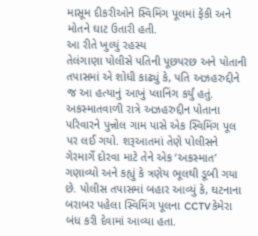માસૂમ દીકરીઓને સ્વિમિંગ પૂલમાં ફેંકી અને મોતને ઘાટ ઉતારી હતી.
આ રીતે ખુલ્યું રહસ્ય
તેલંગાણા પોલીસે પતિની પૂછપરછ અને પોતાની તપાસમાં એ શોધી કાઢ્યું કે, પતિ અઝહરુદ્દીને જ આ હત્યાનું આખું પ્લાનિંગ કર્યું હતું. અકસ્માતવાળી રાત્રે અઝહરુદ્દીન પોતાના પરિવારને પુન્નોલ ગામ પાસે એક સ્વિમિંગ પૂલ પર લઈ ગયો. શરૂઆતમાં તેણે પોલીસને ગેરમાર્ગે દોરવા માટે તેને એક ‘અકસ્માત’ ગણાવ્યો અને કહ્યું કે ત્રણેય ભૂલથી ડૂબી ગયા છે. પોલીસ તપાસમાં બહાર આવ્યું કે, ઘટનાના બરાબર પહેલા સ્વિમિંગ પૂલના CCTV કેમેરા બંધ કરી દેવામાં આવ્યા હતા.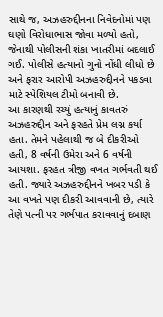સાથે જ, અઝહરુદ્દીનના નિવેદનોમાં પણ ઘણો વિરોધાભાસ જોવા મળ્યો હતો, જેનાથી પોલીસની શંકા ખાતરીમાં બદલાઈ ગઈ. પોલીસે હત્યાનો ગુનો નોંધી લીધો છે અને ફરાર આરોપી અઝહરુદ્દીનને પકડવા માટે સ્પેશિયલ ટીમો બનાવી છે.
આ કારણથી રચ્યું હત્યાનું કાવતરું
અઝહરુદ્દીન અને ફરહતે પ્રેમ લગ્ન કર્યા હતા. તેમને પહેલાથી જ બે દીકરીઓ હતી, 8 વર્ષની ઉમેરા અને 6 વર્ષની આયશા. ફરહત ત્રીજી વખત ગર્ભવતી થઈ હતી. જ્યારે અઝહરુદ્દીનને ખબર પડી કે આ વખતે પણ દીકરી આવવાની છે, ત્યારે તેણે પત્ની પર ગર્ભપાત કરાવવાનું દબાણ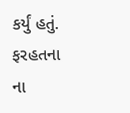કર્યું હતું. ફરહતના ના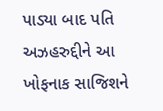પાડ્યા બાદ પતિ અઝહરુદ્દીને આ ખોફનાક સાજિશને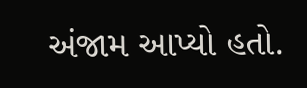અંજામ આપ્યો હતો.